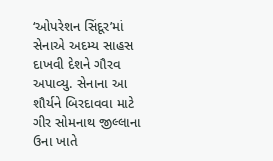‘ઓપરેશન સિંદૂર’માં સેનાએ અદમ્ય સાહસ દાખવી દેશને ગૌરવ અપાવ્યુ. સેનાના આ શૌર્યને બિરદાવવા માટે ગીર સોમનાથ જીલ્લાના ઉના ખાતે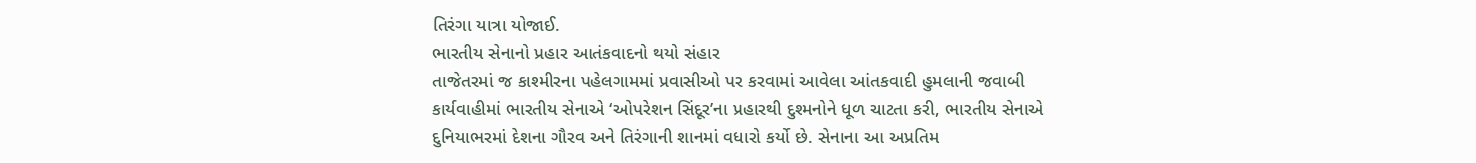તિરંગા યાત્રા યોજાઈ.
ભારતીય સેનાનો પ્રહાર આતંકવાદનો થયો સંહાર
તાજેતરમાં જ કાશ્મીરના પહેલગામમાં પ્રવાસીઓ પર કરવામાં આવેલા આંતકવાદી હુમલાની જવાબી કાર્યવાહીમાં ભારતીય સેનાએ ‘ઓપરેશન સિંદૂર’ના પ્રહારથી દુશ્મનોને ધૂળ ચાટતા કરી, ભારતીય સેનાએ દુનિયાભરમાં દેશના ગૌરવ અને તિરંગાની શાનમાં વધારો કર્યો છે. સેનાના આ અપ્રતિમ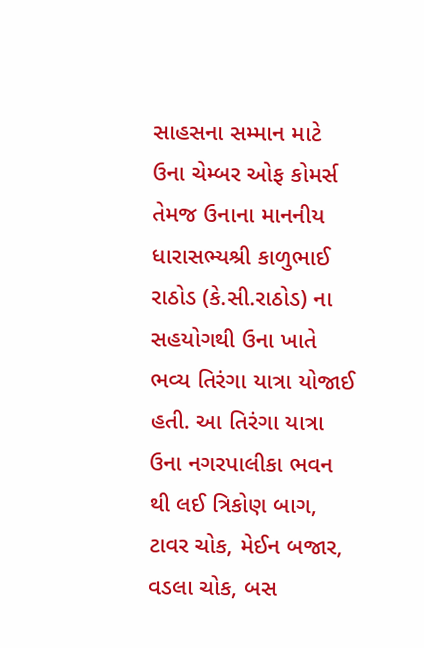સાહસના સમ્માન માટે ઉના ચેમ્બર ઓફ કોમર્સ તેમજ ઉનાના માનનીય ધારાસભ્યશ્રી કાળુભાઈ રાઠોડ (કે.સી.રાઠોડ) ના સહયોગથી ઉના ખાતે ભવ્ય તિરંગા યાત્રા યોજાઈ હતી. આ તિરંગા યાત્રા ઉના નગરપાલીકા ભવન થી લઈ ત્રિકોણ બાગ, ટાવર ચોક, મેઈન બજાર, વડલા ચોક, બસ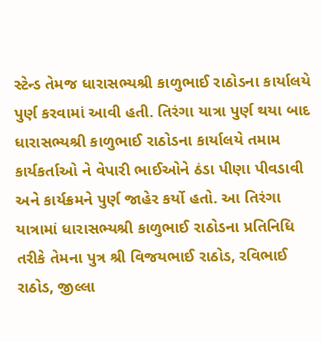સ્ટેન્ડ તેમજ ધારાસભ્યશ્રી કાળુભાઈ રાઠોડના કાર્યાલયે પુર્ણ કરવામાં આવી હતી. તિરંગા યાત્રા પુર્ણ થયા બાદ ધારાસભ્યશ્રી કાળુભાઈ રાઠોડના કાર્યાલયે તમામ કાર્યકર્તાઓ ને વેપારી ભાઈઓને ઠંડા પીણા પીવડાવી અને કાર્યક્રમને પુર્ણ જાહેર કર્યો હતો. આ તિરંગા યાત્રામાં ધારાસભ્યશ્રી કાળુભાઈ રાઠોડના પ્રતિનિધિ તરીકે તેમના પુત્ર શ્રી વિજયભાઈ રાઠોડ, રવિભાઈ રાઠોડ, જીલ્લા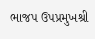ભાજપ ઉપપ્રમુખશ્રી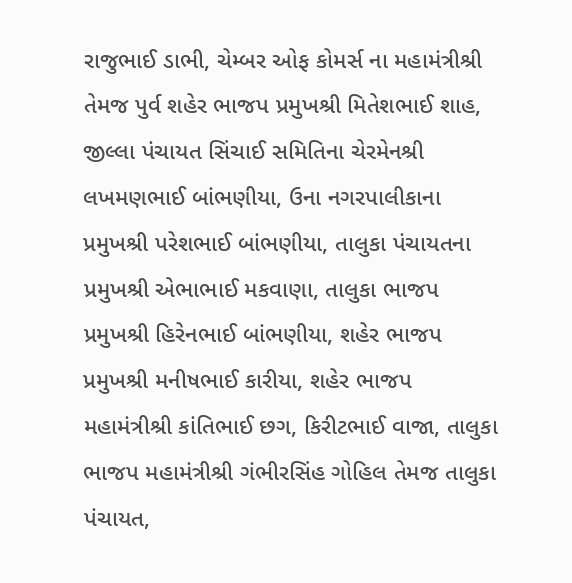રાજુભાઈ ડાભી, ચેમ્બર ઓફ કોમર્સ ના મહામંત્રીશ્રી તેમજ પુર્વ શહેર ભાજપ પ્રમુખશ્રી મિતેશભાઈ શાહ, જીલ્લા પંચાયત સિંચાઈ સમિતિના ચેરમેનશ્રી લખમણભાઈ બાંભણીયા, ઉના નગરપાલીકાના પ્રમુખશ્રી પરેશભાઈ બાંભણીયા, તાલુકા પંચાયતના પ્રમુખશ્રી એભાભાઈ મકવાણા, તાલુકા ભાજપ પ્રમુખશ્રી હિરેનભાઈ બાંભણીયા, શહેર ભાજપ પ્રમુખશ્રી મનીષભાઈ કારીયા, શહેર ભાજપ મહામંત્રીશ્રી કાંતિભાઈ છગ, કિરીટભાઈ વાજા, તાલુકા ભાજપ મહામંત્રીશ્રી ગંભીરસિંહ ગોહિલ તેમજ તાલુકા પંચાયત,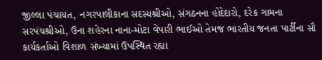જીલ્લા પંચાયત, નગરપાલીકાના સદસ્યશ્રીઓ, સંગઠનના હોદેદારો, દરેક ગામના સરપંચશ્રીઓ, ઉના શહેરના નાના-મોટા વેપારી ભાઈઓ તેમજ ભારતીય જનતા પાર્ટીના સૌ કાર્યકર્તાઓ વિશાળ સંખ્યામાં ઉપસ્થિત રહ્યા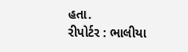હતા.
રીપોર્ટર : ભાલીયા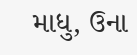માધુ, ઉના